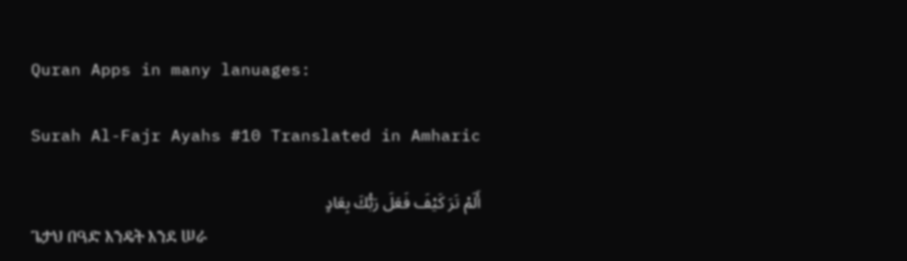Quran Apps in many lanuages:

Surah Al-Fajr Ayahs #10 Translated in Amharic

أَلَمْ تَرَ كَيْفَ فَعَلَ رَبُّكَ بِعَادٍ
ጌታህ በዓድ እንዴት እንደ ሠራ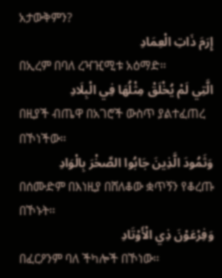አታውቅምን?
إِرَمَ ذَاتِ الْعِمَادِ
በኢረም በባለ ረዣዢሚቱ አዕማድ፡፡
الَّتِي لَمْ يُخْلَقْ مِثْلُهَا فِي الْبِلَادِ
በዚያች ብጤዋ በአገሮች ውስጥ ያልተፈጠረ በኾነችው፡፡
وَثَمُودَ الَّذِينَ جَابُوا الصَّخْرَ بِالْوَادِ
በሰሙድም በእነዚያ በሸለቆው ቋጥኝን የቆረጡ በኾኑት፡፡
وَفِرْعَوْنَ ذِي الْأَوْتَادِ
በፈርዖንም ባለ ችካሎች በኾነው፡፡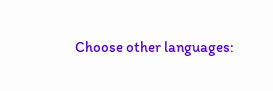Choose other languages: